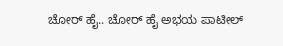ಚೋರ್ ಹೈ.. ಚೋರ್ ಹೈ ಅಭಯ ಪಾಟೀಲ್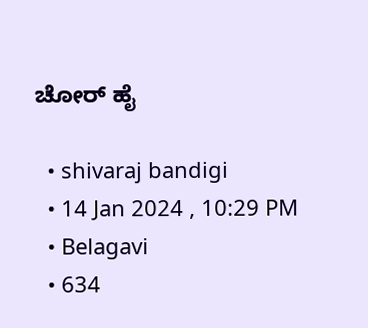ಚೋರ್ ಹೈ

  • shivaraj bandigi
  • 14 Jan 2024 , 10:29 PM
  • Belagavi
  • 634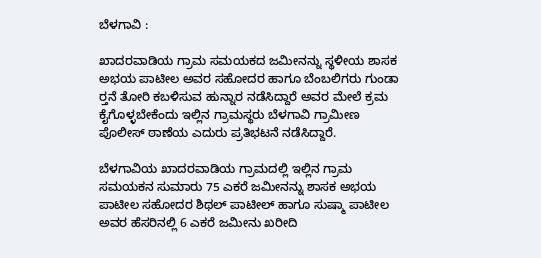ಬೆಳಗಾವಿ :

ಖಾದರವಾಡಿಯ ಗ್ರಾಮ ಸಮಯಕದ ಜಮೀನನ್ನು ಸ್ಥಳೀಯ ಶಾಸಕ ಅಭಯ ಪಾಟೀಲ ಅವರ ಸಹೋದರ ಹಾಗೂ ಬೆಂಬಲಿಗರು ಗುಂಡಾ ರ‍್ತನೆ ತೋರಿ ಕಬಳಿಸುವ ಹುನ್ನಾರ ನಡೆಸಿದ್ದಾರೆ ಅವರ ಮೇಲೆ ಕ್ರಮ ಕೈಗೊಳ್ಳಬೇಕೆಂದು ಇಲ್ಲಿನ ಗ್ರಾಮಸ್ಥರು ಬೆಳಗಾವಿ ಗ್ರಾಮೀಣ ಪೊಲೀಸ್ ಠಾಣೆಯ ಎದುರು ಪ್ರತಿಭಟನೆ ನಡೆಸಿದ್ದಾರೆ.

ಬೆಳಗಾವಿಯ ಖಾದರವಾಡಿಯ ಗ್ರಾಮದಲ್ಲಿ ಇಲ್ಲಿನ ಗ್ರಾಮ ಸಮಯಕನ ಸುಮಾರು 75 ಎಕರೆ ಜಮೀನನ್ನು ಶಾಸಕ ಅಭಯ ಪಾಟೀಲ ಸಹೋದರ ಶಿಥಲ್ ಪಾಟೀಲ್ ಹಾಗೂ ಸುಷ್ಮಾ ಪಾಟೀಲ ಅವರ ಹೆಸರಿನಲ್ಲಿ 6 ಎಕರೆ ಜಮೀನು ಖರೀದಿ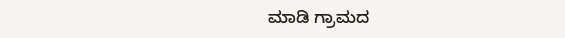ಮಾಡಿ ಗ್ರಾಮದ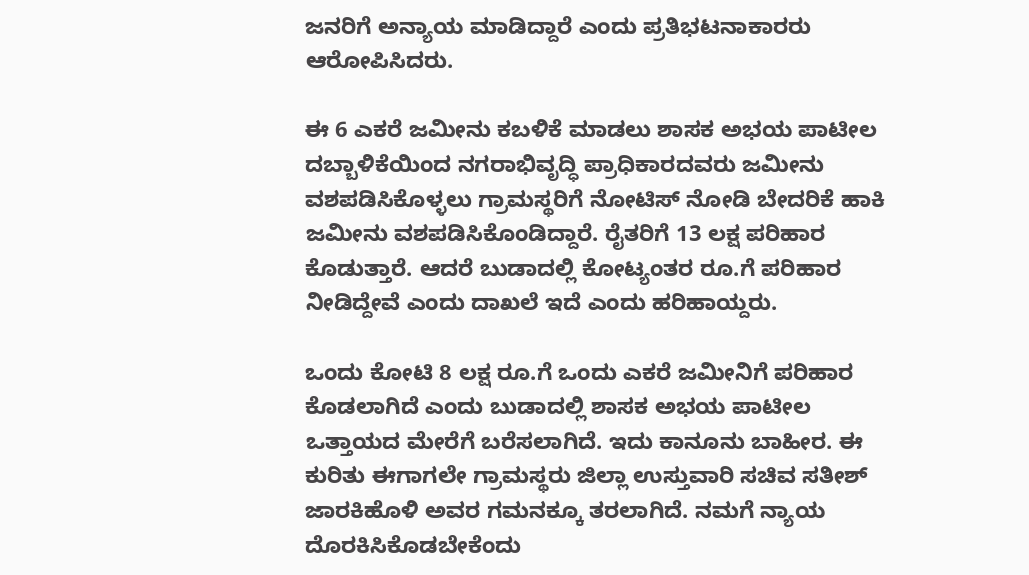ಜನರಿಗೆ ಅನ್ಯಾಯ ಮಾಡಿದ್ದಾರೆ ಎಂದು ಪ್ರತಿಭಟನಾಕಾರರು ಆರೋಪಿಸಿದರು.

ಈ 6 ಎಕರೆ ಜಮೀನು ಕಬಳಿಕೆ ಮಾಡಲು ಶಾಸಕ ಅಭಯ ಪಾಟೀಲ ದಬ್ಬಾಳಿಕೆಯಿಂದ ನಗರಾಭಿವೃದ್ಧಿ ಪ್ರಾಧಿಕಾರದವರು ಜಮೀನು ವಶಪಡಿಸಿಕೊಳ್ಳಲು ಗ್ರಾಮಸ್ಥರಿಗೆ ನೋಟಿಸ್ ನೋಡಿ ಬೇದರಿಕೆ ಹಾಕಿ ಜಮೀನು ವಶಪಡಿಸಿಕೊಂಡಿದ್ದಾರೆ. ರೈತರಿಗೆ 13 ಲಕ್ಷ ಪರಿಹಾರ ಕೊಡುತ್ತಾರೆ. ಆದರೆ ಬುಡಾದಲ್ಲಿ ಕೋಟ್ಯಂತರ ರೂ.ಗೆ ಪರಿಹಾರ ನೀಡಿದ್ದೇವೆ ಎಂದು ದಾಖಲೆ ಇದೆ ಎಂದು ಹರಿಹಾಯ್ದರು.

ಒಂದು ಕೋಟಿ 8 ಲಕ್ಷ ರೂ.ಗೆ ಒಂದು ಎಕರೆ ಜಮೀನಿಗೆ ಪರಿಹಾರ ಕೊಡಲಾಗಿದೆ ಎಂದು ಬುಡಾದಲ್ಲಿ ಶಾಸಕ ಅಭಯ ಪಾಟೀಲ ಒತ್ತಾಯದ ಮೇರೆಗೆ ಬರೆಸಲಾಗಿದೆ. ಇದು ಕಾನೂನು ಬಾಹೀರ. ಈ ಕುರಿತು ಈಗಾಗಲೇ ಗ್ರಾಮಸ್ಥರು ಜಿಲ್ಲಾ ಉಸ್ತುವಾರಿ ಸಚಿವ ಸತೀಶ್ ಜಾರಕಿಹೊಳಿ ಅವರ ಗಮನಕ್ಕೂ ತರಲಾಗಿದೆ. ನಮಗೆ ನ್ಯಾಯ ದೊರಕಿಸಿಕೊಡಬೇಕೆಂದು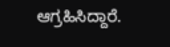ಆಗ್ರಹಿಸಿದ್ದಾರೆ.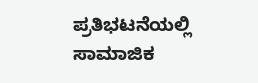ಪ್ರತಿಭಟನೆಯಲ್ಲಿ ಸಾಮಾಜಿಕ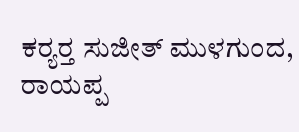ಕರ‍್ಯರ‍್ತ ಸುಜೀತ್ ಮುಳಗುಂದ, ರಾಯಪ್ಪ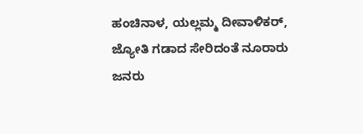ಹಂಚಿನಾಳ, ಯಲ್ಲಮ್ಮ ದೀವಾಳಿಕರ್, ಜ್ಯೋತಿ ಗಡಾದ ಸೇರಿದಂತೆ ನೂರಾರು ಜನರು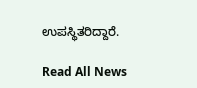ಉಪಸ್ಥಿತರಿದ್ದಾರೆ.

Read All News